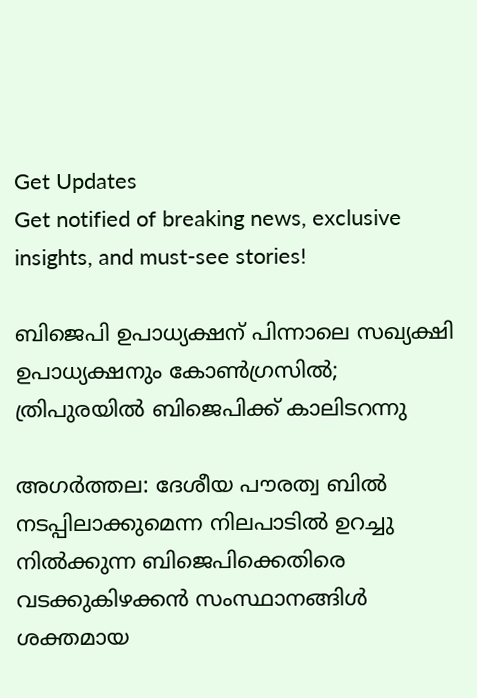Get Updates
Get notified of breaking news, exclusive insights, and must-see stories!

ബിജെപി ഉപാധ്യക്ഷന് പിന്നാലെ സഖ്യക്ഷി ഉപാധ്യക്ഷനും കോണ്‍ഗ്രസില്‍; ത്രിപുരയില്‍ ബിജെപിക്ക് കാലിടറന്നു

അഗര്‍ത്തല: ദേശീയ പൗരത്വ ബില്‍ നടപ്പിലാക്കുമെന്ന നിലപാടില്‍ ഉറച്ചു നില്‍ക്കുന്ന ബിജെപിക്കെതിരെ വടക്കുകിഴക്കന്‍ സംസ്ഥാനങ്ങിള്‍ ശക്തമായ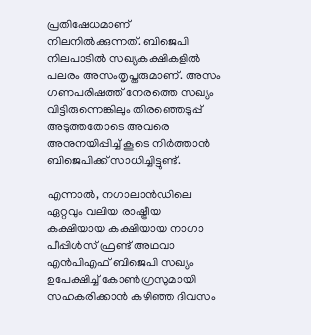പ്രതിഷേധമാണ് നിലനില്‍ക്കുന്നത്. ബിജെപി നിലപാടില്‍ സഖ്യകക്ഷികളില്‍ പലരം അസംതൃപ്തരുമാണ്. അസം ഗണപരിഷത്ത് നേരത്തെ സഖ്യം വിട്ടിരുന്നെങ്കിലും തിരഞ്ഞെടുപ്പ് അടുത്തതോടെ അവരെ അനുനയിപ്പിച്ച് കൂടെ നിര്‍ത്താന്‍ ബിജെപിക്ക് സാധിച്ചിട്ടുണ്ട്.

എന്നാല്‍, നഗാലാന്‍ഡിലെ ഏറ്റവും വലിയ രാഷ്ട്രീയ കക്ഷിയായ കക്ഷിയായ നാഗാ പീപ്പിള്‍സ് ഫ്രണ്ട് അഥവാ എന്‍പിഎഫ് ബിജെപി സഖ്യം ഉപേക്ഷിച്ച് കോണ്‍ഗ്രസുമായി സഹകരിക്കാന്‍ കഴിഞ്ഞ ദിവസം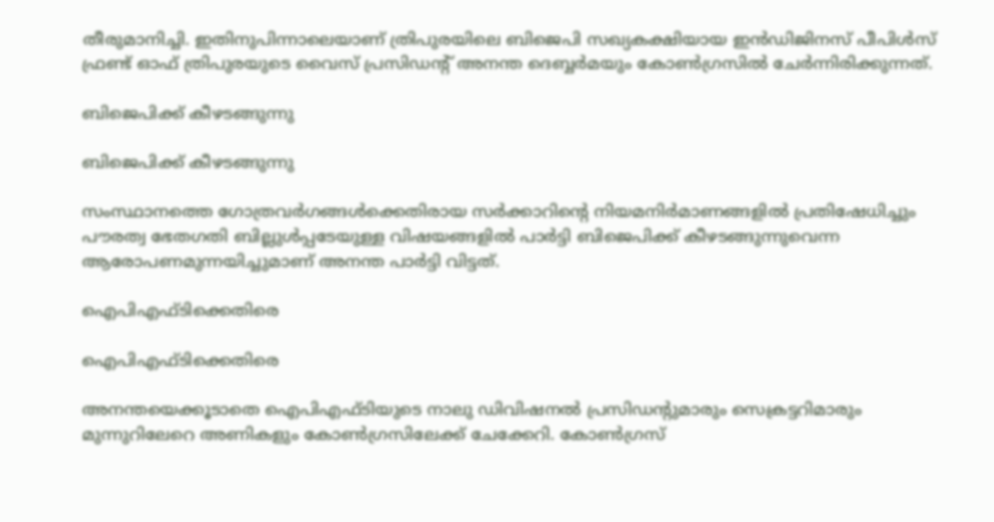തീരുമാനിച്ചി. ഇതിനുപിന്നാലെയാണ് ത്രിപുരയിലെ ബിജെപി സഖ്യകക്ഷിയായ ഇന്‍ഡിജിനസ് പീപിള്‍സ് ഫ്രണ്ട് ഓഫ് ത്രിപുരയുടെ വൈസ് പ്രസിഡന്റ് അനന്ത ദെബ്ബര്‍മയും കോണ്‍ഗ്രസില്‍ ചേര്‍ന്നിരിക്കുന്നത്.

ബിജെപിക്ക് കീഴടങ്ങുന്നു

ബിജെപിക്ക് കീഴടങ്ങുന്നു

സംസ്ഥാനത്തെ ഗോത്രവര്‍ഗങ്ങള്‍ക്കെതിരായ സര്‍ക്കാറിന്റെ നിയമനിര്‍മാണങ്ങളില്‍ പ്രതിഷേധിച്ചും പൗരത്വ ഭേതഗതി ബില്ലുള്‍പ്പടേയുള്ള വിഷയങ്ങളില്‍ പാര്‍ട്ടി ബിജെപിക്ക് കീഴടങ്ങുന്നുവെന്ന ആരോപണമുന്നയിച്ചുമാണ് അനന്ത പാര്‍ട്ടി വിട്ടത്.

ഐപിഎഫ്ടിക്കെതിരെ

ഐപിഎഫ്ടിക്കെതിരെ

അനന്തയെക്കൂടാതെ ഐപിഎഫ്ടിയുടെ നാലു ഡിവിഷനല്‍ പ്രസിഡന്റുമാരും സെക്രട്ടറിമാരും മുന്നുറിലേറെ അണികളും കോണ്‍ഗ്രസിലേക്ക് ചേക്കേറി. കോണ്‍ഗ്രസ്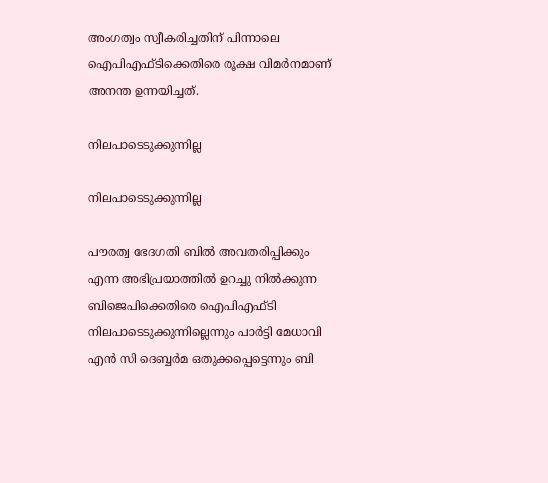അംഗത്വം സ്വീകരിച്ചതിന് പിന്നാലെ ഐപിഎഫ്ടിക്കെതിരെ രൂക്ഷ വിമര്‍നമാണ് അനന്ത ഉന്നയിച്ചത്.

നിലപാടെടുക്കുന്നില്ല

നിലപാടെടുക്കുന്നില്ല

പൗരത്വ ഭേദഗതി ബില്‍ അവതരിപ്പിക്കും എന്ന അഭിപ്രയാത്തില്‍ ഉറച്ചു നില്‍ക്കുന്ന ബിജെപിക്കെതിരെ ഐപിഎഫ്ടി നിലപാടെടുക്കുന്നില്ലെന്നും പാര്‍ട്ടി മേധാവി എന്‍ സി ദെബ്ബര്‍മ ഒതുക്കപ്പെട്ടെന്നും ബി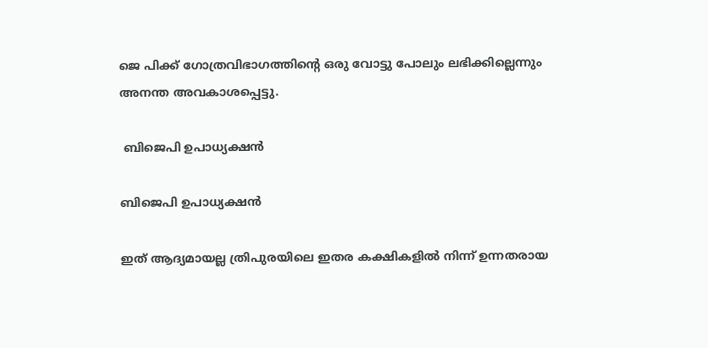ജെ പിക്ക് ഗോത്രവിഭാഗത്തിന്റെ ഒരു വോട്ടു പോലും ലഭിക്കില്ലെന്നും അനന്ത അവകാശപ്പെട്ടു.

 ബിജെപി ഉപാധ്യക്ഷന്‍

ബിജെപി ഉപാധ്യക്ഷന്‍

ഇത് ആദ്യമായല്ല ത്രിപുരയിലെ ഇതര കക്ഷികളില്‍ നിന്ന് ഉന്നതരായ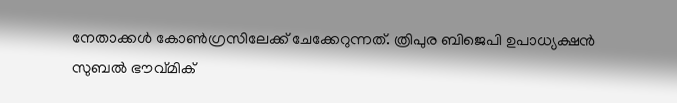നേതാക്കള്‍ കോണ്‍ഗ്രസിലേക്ക് ചേക്കേറുന്നത്. ത്രിപുര ബിജെപി ഉപാധ്യക്ഷന്‍ സുബല്‍ ഭൗവ്മിക്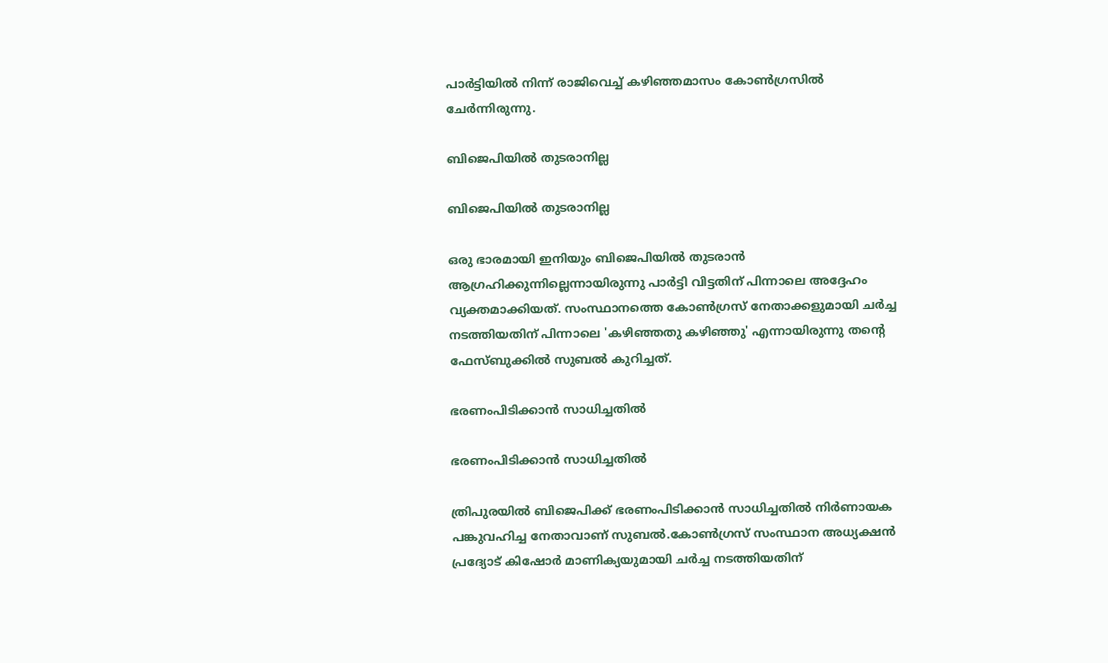പാര്‍ട്ടിയില്‍ നിന്ന് രാജിവെച്ച് കഴിഞ്ഞമാസം കോണ്‍ഗ്രസില്‍ ചേര്‍ന്നിരുന്നു.

ബിജെപിയില്‍ തുടരാനില്ല

ബിജെപിയില്‍ തുടരാനില്ല

ഒരു ഭാരമായി ഇനിയും ബിജെപിയില്‍ തുടരാന്‍ ആഗ്രഹിക്കുന്നില്ലെന്നായിരുന്നു പാര്‍ട്ടി വിട്ടതിന് പിന്നാലെ അദ്ദേഹം വ്യക്തമാക്കിയത്. സംസ്ഥാനത്തെ കോണ്‍ഗ്രസ് നേതാക്കളുമായി ചര്‍ച്ച നടത്തിയതിന് പിന്നാലെ 'കഴിഞ്ഞതു കഴിഞ്ഞു' എന്നായിരുന്നു തന്റെ ഫേസ്ബുക്കില്‍ സുബല്‍ കുറിച്ചത്.

ഭരണംപിടിക്കാന്‍ സാധിച്ചതില്‍

ഭരണംപിടിക്കാന്‍ സാധിച്ചതില്‍

ത്രിപുരയില്‍ ബിജെപിക്ക് ഭരണംപിടിക്കാന്‍ സാധിച്ചതില്‍ നിര്‍ണായക പങ്കുവഹിച്ച നേതാവാണ് സുബല്‍.കോണ്‍ഗ്രസ് സംസ്ഥാന അധ്യക്ഷന്‍ പ്രദ്യോട് കിഷോര്‍ മാണിക്യയുമായി ചര്‍ച്ച നടത്തിയതിന്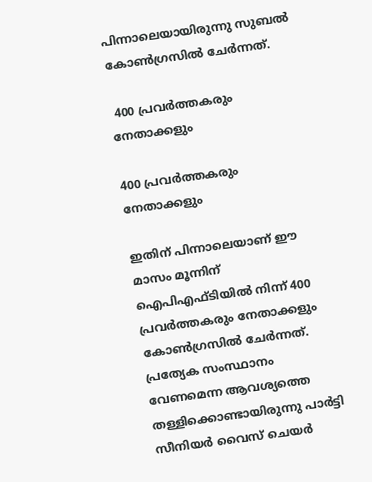പിന്നാലെയായിരുന്നു സുബല്‍ കോണ്‍ഗ്രസില്‍ ചേര്‍ന്നത്.

 400 പ്രവര്‍ത്തകരും നേതാക്കളും

400 പ്രവര്‍ത്തകരും നേതാക്കളും

ഇതിന് പിന്നാലെയാണ് ഈ മാസം മൂന്നിന് ഐപിഎഫ്ടിയില്‍ നിന്ന് 400 പ്രവര്‍ത്തകരും നേതാക്കളും കോണ്‍ഗ്രസില്‍ ചേര്‍ന്നത്. പ്രത്യേക സംസ്ഥാനം വേണമെന്ന ആവശ്യത്തെ തള്ളിക്കൊണ്ടായിരുന്നു പാര്‍ട്ടി സീനിയര്‍ വൈസ് ചെയര്‍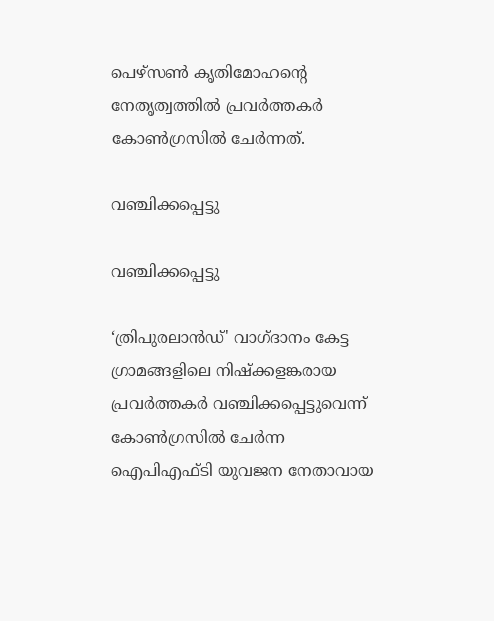പെഴ്‌സണ്‍ കൃതിമോഹന്റെ നേതൃത്വത്തില്‍ പ്രവര്‍ത്തകര്‍ കോണ്‍ഗ്രസില്‍ ചേര്‍ന്നത്.

വഞ്ചിക്കപ്പെട്ടു

വഞ്ചിക്കപ്പെട്ടു

‘ത്രിപുരലാന്‍ഡ്' വാഗ്ദാനം കേട്ട ഗ്രാമങ്ങളിലെ നിഷ്‌ക്കളങ്കരായ പ്രവര്‍ത്തകര്‍ വഞ്ചിക്കപ്പെട്ടുവെന്ന് കോണ്‍ഗ്രസില്‍ ചേര്‍ന്ന ഐപിഎഫ്ടി യുവജന നേതാവായ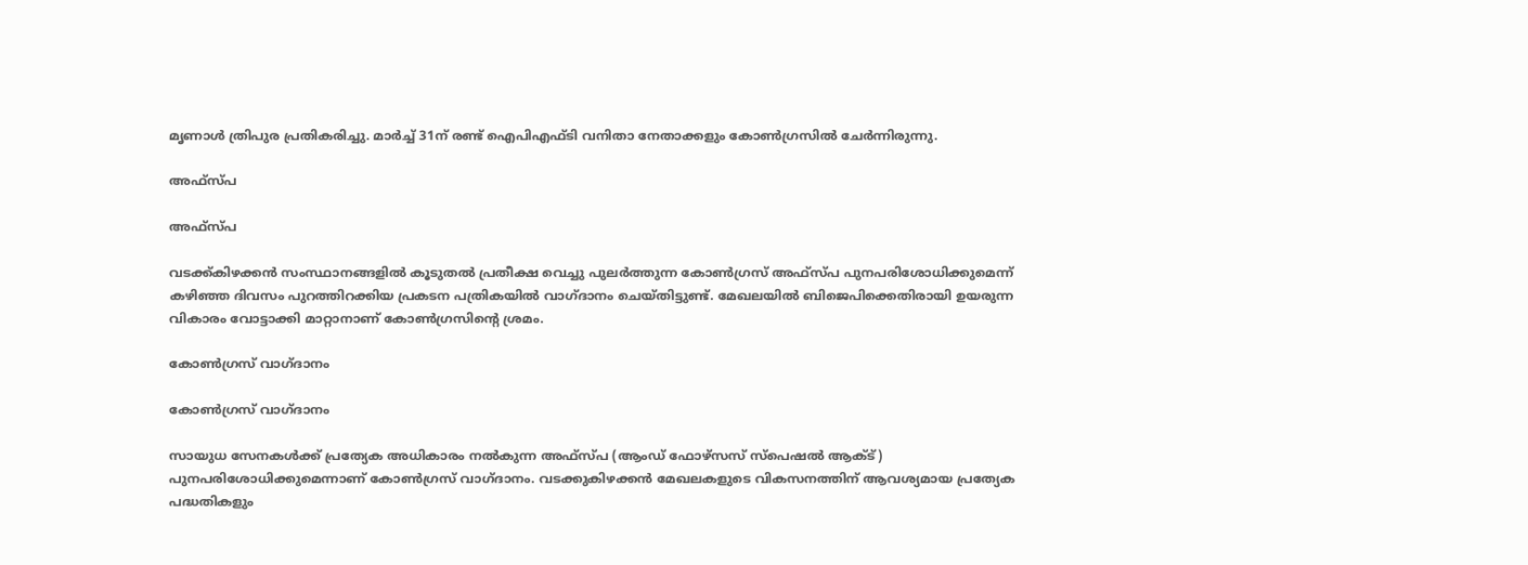മൃണാള്‍ ത്രിപുര പ്രതികരിച്ചു. മാര്‍ച്ച് 31ന് രണ്ട് ഐപിഎഫ്ടി വനിതാ നേതാക്കളും കോണ്‍ഗ്രസില്‍ ചേര്‍ന്നിരുന്നു.

അഫ്സ്പ

അഫ്സ്പ

വടക്ക്കിഴക്കന്‍ സംസ്ഥാനങ്ങളില്‍ കൂടുതല്‍ പ്രതീക്ഷ വെച്ചു പുലര്‍ത്തുന്ന കോണ്‍ഗ്രസ് അഫ്സ്പ പുനപരിശോധിക്കുമെന്ന് കഴിഞ്ഞ ദിവസം പുറത്തിറക്കിയ പ്രകടന പത്രികയില്‍ വാഗ്ദാനം ചെയ്തിട്ടുണ്ട്. മേഖലയില്‍ ബിജെപിക്കെതിരായി ഉയരുന്ന വികാരം വോട്ടാക്കി മാറ്റാനാണ് കോണ്‍ഗ്രസിന്‍റെ ശ്രമം.

കോണ്‍ഗ്രസ് വാഗ്ദാനം

കോണ്‍ഗ്രസ് വാഗ്ദാനം

സായുധ സേനകള്‍ക്ക് പ്രത്യേക അധികാരം നല്‍കുന്ന അഫ്‌സ്പ (ആംഡ് ഫോഴ്‌സസ് സ്‌പെഷല്‍ ആക്ട്) പുനപരിശോധിക്കുമെന്നാണ് കോണ്‍ഗ്രസ് വാഗ്ദാനം. വടക്കുകിഴക്കന്‍ മേഖലകളുടെ വികസനത്തിന് ആവശ്യമായ പ്രത്യേക പദ്ധതികളും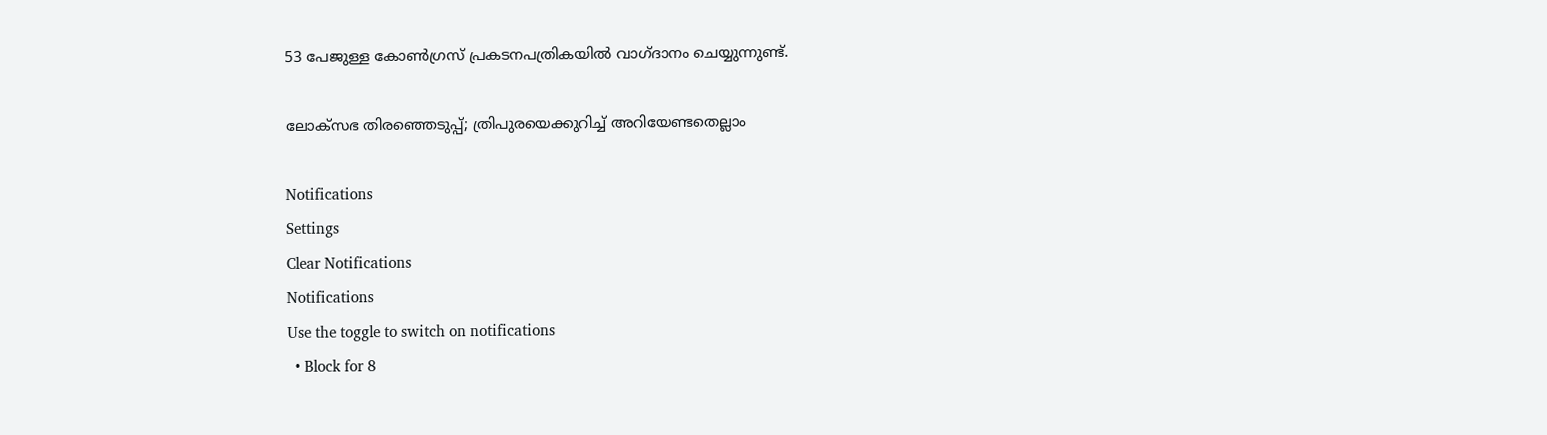53 പേജുള്ള കോണ്‍ഗ്രസ് പ്രകടനപത്രികയില്‍ വാഗ്ദാനം ചെയ്യുന്നുണ്ട്.

ലോക്സഭ തിരഞ്ഞെടുപ്പ്; ത്രിപുരയെക്കുറിച്ച് അറിയേണ്ടതെല്ലാം

Notifications
Settings
Clear Notifications
Notifications
Use the toggle to switch on notifications
  • Block for 8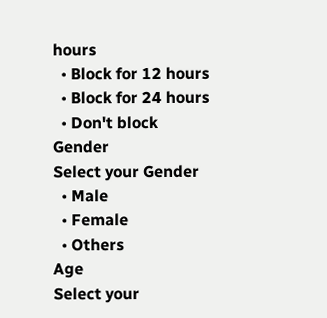hours
  • Block for 12 hours
  • Block for 24 hours
  • Don't block
Gender
Select your Gender
  • Male
  • Female
  • Others
Age
Select your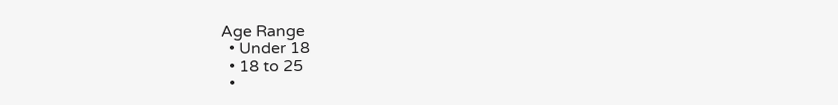Age Range
  • Under 18
  • 18 to 25
  •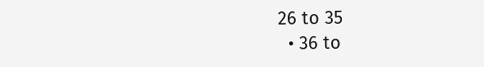26 to 35
  • 36 to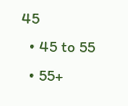45
  • 45 to 55
  • 55+